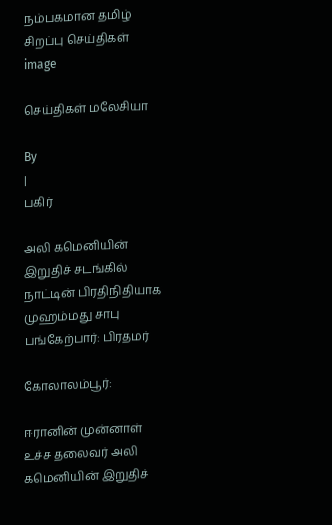நம்பகமான தமிழ் சிறப்பு செய்திகள்
image

செய்திகள் மலேசியா

By
|
பகிர்

அலி கமெனியின் இறுதிச் சடங்கில் நாட்டின் பிரதிநிதியாக முஹம்மது சாபு பங்கேற்பார்: பிரதமர்

கோலாலம்பூர்:

ஈரானின் முன்னாள் உச்ச தலைவர் அலி கமெனியின் இறுதிச்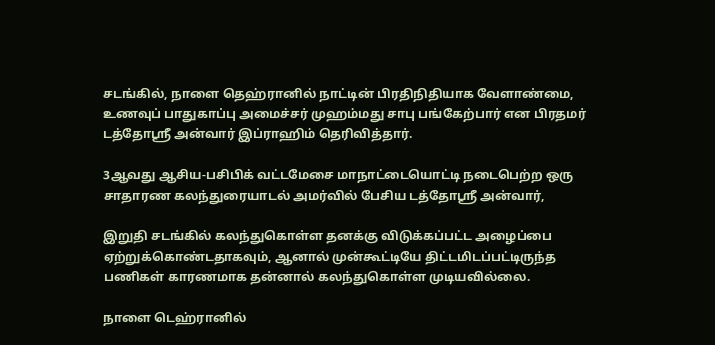சடங்கில், நாளை தெஹ்ரானில் நாட்டின் பிரதிநிதியாக வேளாண்மை,  உணவுப் பாதுகாப்பு அமைச்சர் முஹம்மது சாபு பங்கேற்பார் என பிரதமர் டத்தோஶ்ரீ அன்வார் இப்ராஹிம் தெரிவித்தார்.

3ஆவது ஆசிய-பசிபிக் வட்டமேசை மாநாட்டையொட்டி நடைபெற்ற ஒரு சாதாரண கலந்துரையாடல் அமர்வில் பேசிய டத்தோஶ்ரீ அன்வார்,

இறுதி சடங்கில் கலந்துகொள்ள தனக்கு விடுக்கப்பட்ட அழைப்பை ஏற்றுக்கொண்டதாகவும், ஆனால் முன்கூட்டியே திட்டமிடப்பட்டிருந்த பணிகள் காரணமாக தன்னால் கலந்துகொள்ள முடியவில்லை.

நாளை டெஹ்ரானில்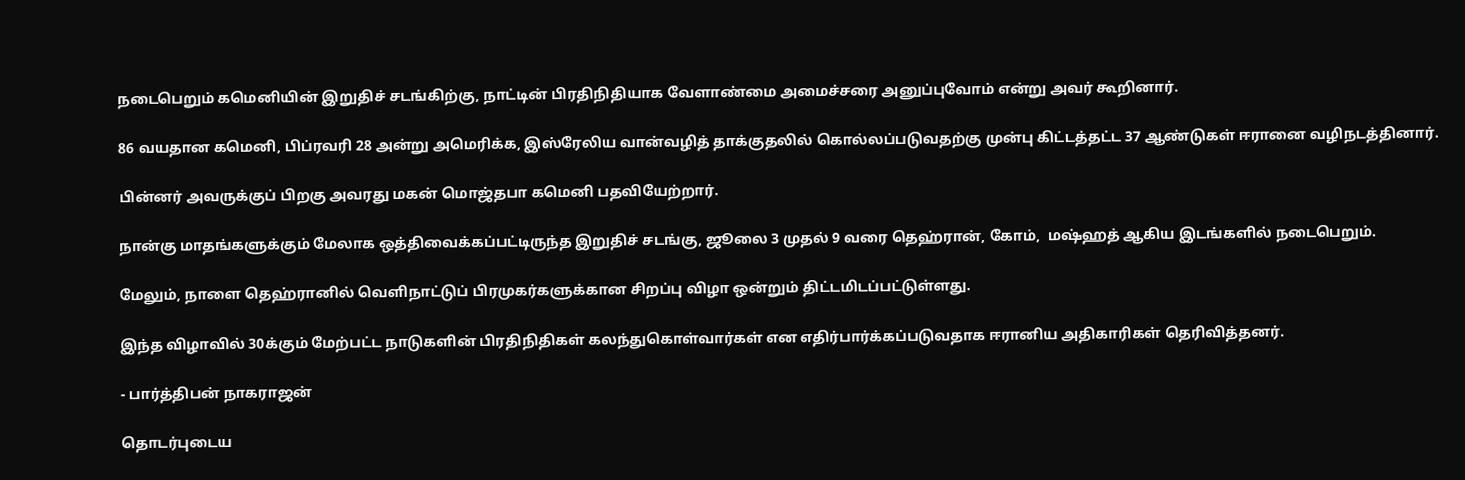நடைபெறும் கமெனியின் இறுதிச் சடங்கிற்கு, நாட்டின் பிரதிநிதியாக வேளாண்மை அமைச்சரை அனுப்புவோம் என்று அவர் கூறினார்.

86 வயதான கமெனி, பிப்ரவரி 28 அன்று அமெரிக்க, இஸ்ரேலிய வான்வழித் தாக்குதலில் கொல்லப்படுவதற்கு முன்பு கிட்டத்தட்ட 37 ஆண்டுகள் ஈரானை வழிநடத்தினார்.

பின்னர் அவருக்குப் பிறகு அவரது மகன் மொஜ்தபா கமெனி பதவியேற்றார்.

நான்கு மாதங்களுக்கும் மேலாக ஒத்திவைக்கப்பட்டிருந்த இறுதிச் சடங்கு, ஜூலை 3 முதல் 9 வரை தெஹ்ரான், கோம்,  மஷ்ஹத் ஆகிய இடங்களில் நடைபெறும்.

மேலும், நாளை தெஹ்ரானில் வெளிநாட்டுப் பிரமுகர்களுக்கான சிறப்பு விழா ஒன்றும் திட்டமிடப்பட்டுள்ளது.

இந்த விழாவில் 30க்கும் மேற்பட்ட நாடுகளின் பிரதிநிதிகள் கலந்துகொள்வார்கள் என எதிர்பார்க்கப்படுவதாக ஈரானிய அதிகாரிகள் தெரிவித்தனர்.

- பார்த்திபன் நாகராஜன்

தொடர்புடைய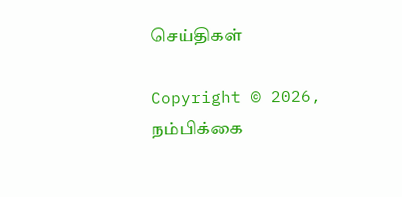செய்திகள்

Copyright © 2026, நம்பிக்கை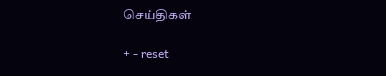செய்திகள்

+ - reset